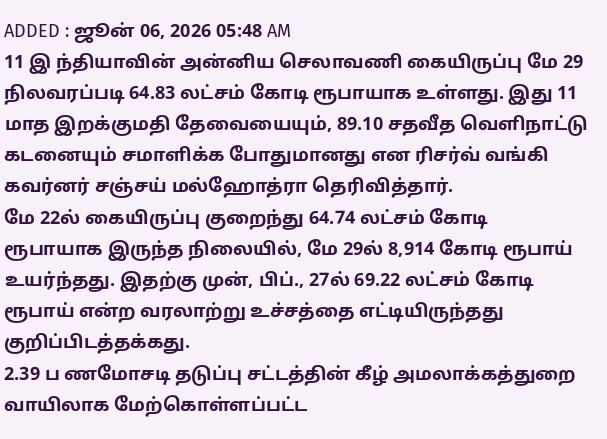ADDED : ஜூன் 06, 2026 05:48 AM
11 இ ந்தியாவின் அன்னிய செலாவணி கையிருப்பு மே 29 நிலவரப்படி 64.83 லட்சம் கோடி ரூபாயாக உள்ளது. இது 11 மாத இறக்குமதி தேவையையும், 89.10 சதவீத வெளிநாட்டு கடனையும் சமாளிக்க போதுமானது என ரிசர்வ் வங்கி கவர்னர் சஞ்சய் மல்ஹோத்ரா தெரிவித்தார்.
மே 22ல் கையிருப்பு குறைந்து 64.74 லட்சம் கோடி ரூபாயாக இருந்த நிலையில், மே 29ல் 8,914 கோடி ரூபாய் உயர்ந்தது. இதற்கு முன், பிப்., 27ல் 69.22 லட்சம் கோடி ரூபாய் என்ற வரலாற்று உச்சத்தை எட்டியிருந்தது குறிப்பிடத்தக்கது.
2.39 ப ணமோசடி தடுப்பு சட்டத்தின் கீழ் அமலாக்கத்துறை வாயிலாக மேற்கொள்ளப்பட்ட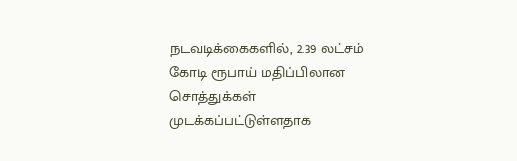நடவடிக்கைகளில், 2.39 லட்சம் கோடி ரூபாய் மதிப்பிலான சொத்துக்கள் முடக்கப்பட்டுள்ளதாக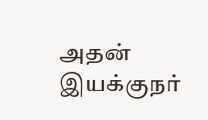அதன் இயக்குநர்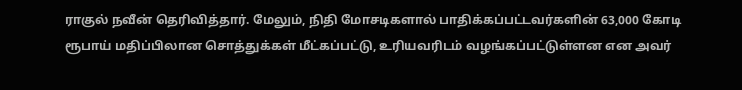ராகுல் நவீன் தெரிவித்தார். மேலும், நிதி மோசடிகளால் பாதிக்கப்பட்டவர்களின் 63,000 கோடி ரூபாய் மதிப்பிலான சொத்துக்கள் மீட்கப்பட்டு, உரியவரிடம் வழங்கப்பட்டுள்ளன என அவர்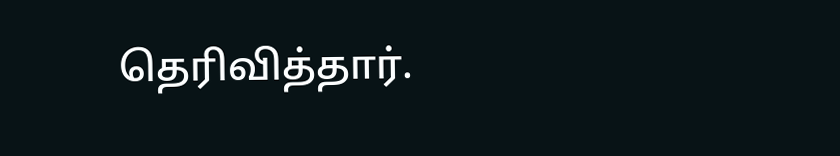தெரிவித்தார்.